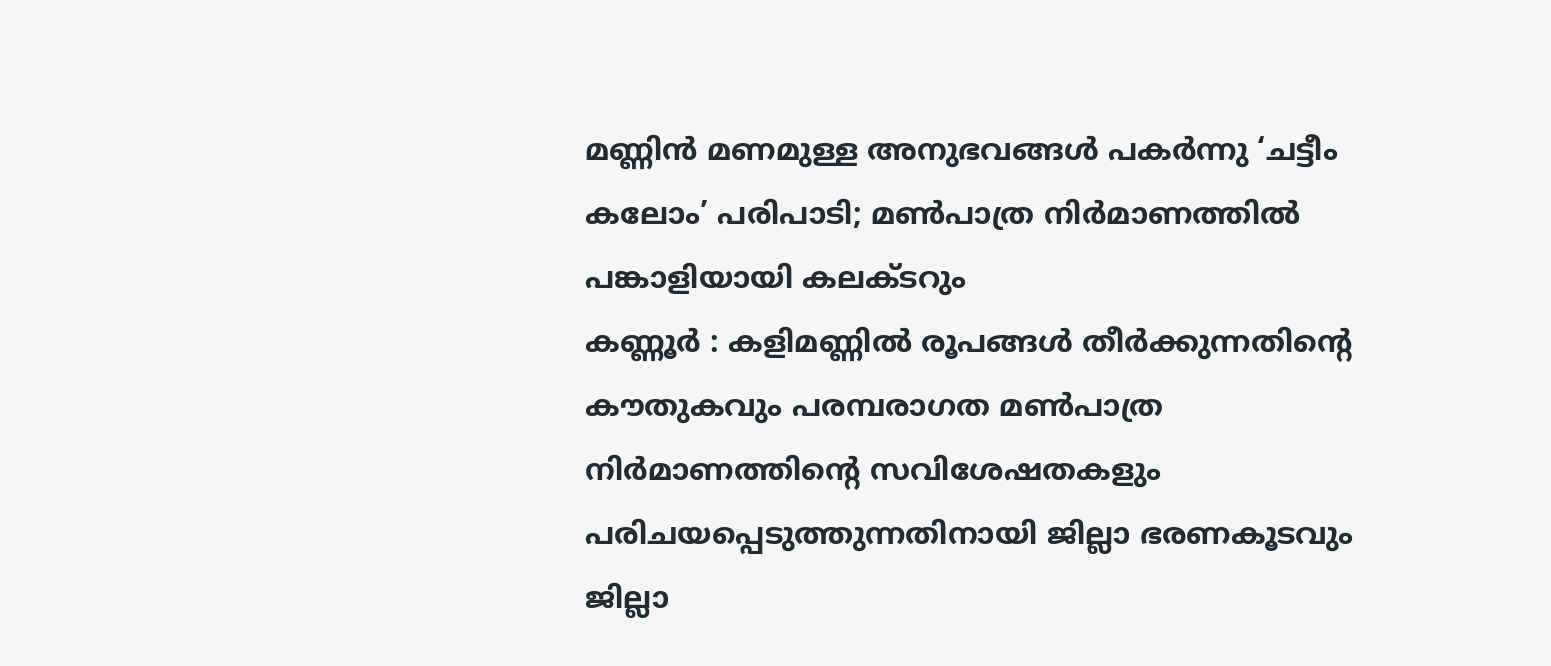മണ്ണിൻ മണമുള്ള അനുഭവങ്ങൾ പകർന്നു ‘ചട്ടീം കലോം’ പരിപാടി; മൺപാത്ര നിർമാണത്തിൽ പങ്കാളിയായി കലക്ടറും
കണ്ണൂർ : കളിമണ്ണിൽ രൂപങ്ങൾ തീർക്കുന്നതിന്റെ കൗതുകവും പരമ്പരാഗത മൺപാത്ര നിർമാണത്തിന്റെ സവിശേഷതകളും പരിചയപ്പെടുത്തുന്നതിനായി ജില്ലാ ഭരണകൂടവും ജില്ലാ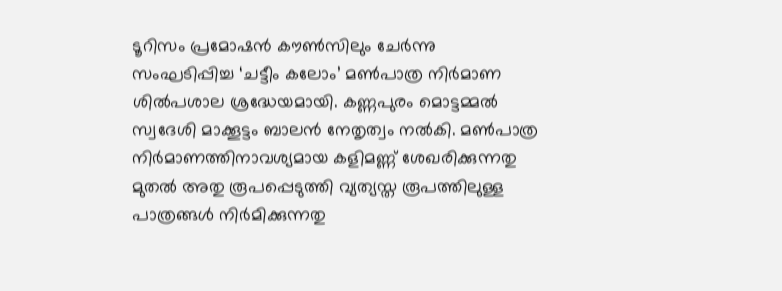ടൂറിസം പ്രമോഷൻ കൗൺസിലും ചേർന്നു സംഘടിപ്പിച്ച ‘ചട്ടീം കലോം’ മൺപാത്ര നിർമാണ ശിൽപശാല ശ്രദ്ധേയമായി. കണ്ണപുരം മൊട്ടമ്മൽ സ്വദേശി മാക്കൂട്ടം ബാലൻ നേതൃത്വം നൽകി. മൺപാത്ര നിർമാണത്തിനാവശ്യമായ കളിമണ്ണ് ശേഖരിക്കുന്നതു മുതൽ അതു രൂപപ്പെടുത്തി വ്യത്യസ്ത രൂപത്തിലുള്ള പാത്രങ്ങൾ നിർമിക്കുന്നതു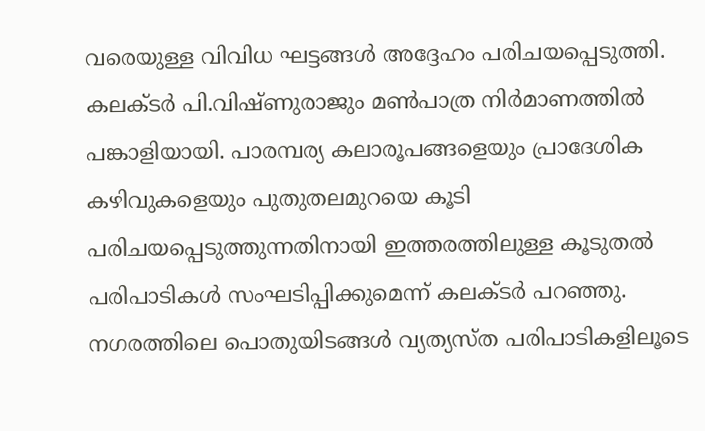വരെയുള്ള വിവിധ ഘട്ടങ്ങൾ അദ്ദേഹം പരിചയപ്പെടുത്തി.
കലക്ടർ പി.വിഷ്ണുരാജും മൺപാത്ര നിർമാണത്തിൽ പങ്കാളിയായി. പാരമ്പര്യ കലാരൂപങ്ങളെയും പ്രാദേശിക കഴിവുകളെയും പുതുതലമുറയെ കൂടി പരിചയപ്പെടുത്തുന്നതിനായി ഇത്തരത്തിലുള്ള കൂടുതൽ പരിപാടികൾ സംഘടിപ്പിക്കുമെന്ന് കലക്ടർ പറഞ്ഞു.
നഗരത്തിലെ പൊതുയിടങ്ങൾ വ്യത്യസ്ത പരിപാടികളിലൂടെ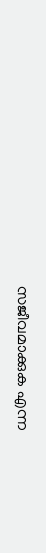സജീവമാക്കുക എന്ന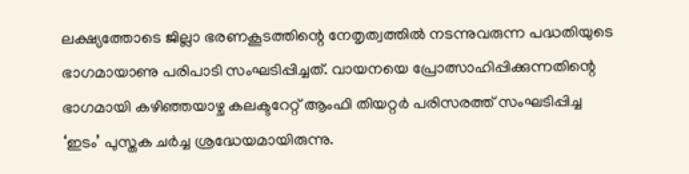ലക്ഷ്യത്തോടെ ജില്ലാ ഭരണകൂടത്തിന്റെ നേതൃത്വത്തിൽ നടന്നുവരുന്ന പദ്ധതിയുടെ ഭാഗമായാണു പരിപാടി സംഘടിപ്പിച്ചത്. വായനയെ പ്രോത്സാഹിപ്പിക്കുന്നതിന്റെ ഭാഗമായി കഴിഞ്ഞയാഴ്ച കലക്ടറേറ്റ് ആംഫി തിയറ്റർ പരിസരത്ത് സംഘടിപ്പിച്ച ‘ഇടം’ പുസ്തക ചർച്ച ശ്രദ്ധേയമായിരുന്നു.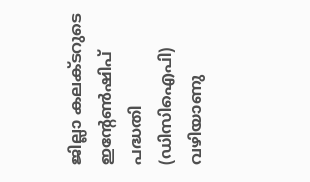ജില്ലാ കലക്ടറുടെ ഇന്റേൺഷിപ് പദ്ധതി (ഡിസിഐപി) വഴിയാണു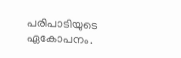പരിപാടിയുടെ ഏകോപനം.